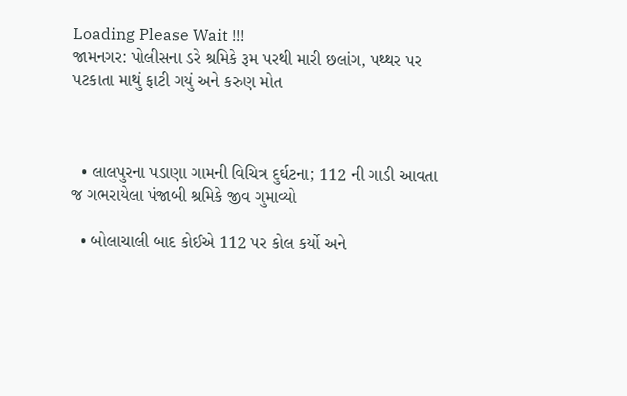Loading Please Wait !!!
જામનગર: પોલીસના ડરે શ્રમિકે રૂમ પરથી મારી છલાંગ, પથ્થર પર પટકાતા માથું ફાટી ગયું અને કરુણ મોત



  • લાલપુરના પડાણા ગામની વિચિત્ર દુર્ઘટના; 112 ની ગાડી આવતા જ ગભરાયેલા પંજાબી શ્રમિકે જીવ ગુમાવ્યો

  • બોલાચાલી બાદ કોઈએ 112 પર કોલ કર્યો અને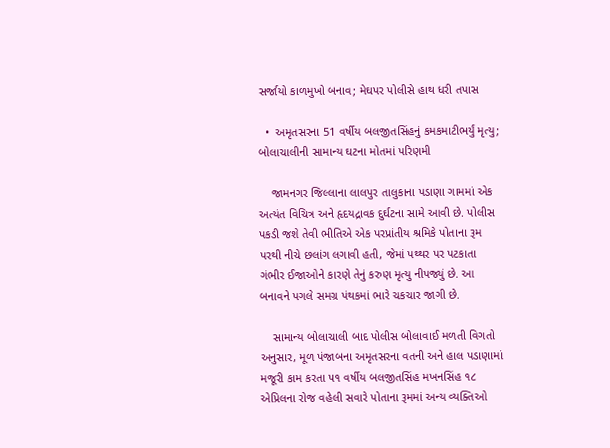સર્જાયો કાળમુખો બનાવ; મેઘપર પોલીસે હાથ ધરી તપાસ

  •  અમૃતસરના 51 વર્ષીય બલજીતસિંહનું કમકમાટીભર્યું મૃત્યુ; બોલાચાલીની સામાન્ય ઘટના મોતમાં પરિણમી

    જામનગર જિલ્લાના લાલપુર તાલુકાના પડાણા ગામમાં એક અત્યંત વિચિત્ર અને હૃદયદ્રાવક દુર્ઘટના સામે આવી છે. પોલીસ પકડી જશે તેવી ભીતિએ એક પરપ્રાંતીય શ્રમિકે પોતાના રૂમ પરથી નીચે છલાંગ લગાવી હતી, જેમાં પથ્થર પર પટકાતા ગંભીર ઈજાઓને કારણે તેનું કરુણ મૃત્યુ નીપજ્યું છે. આ બનાવને પગલે સમગ્ર પંથકમાં ભારે ચકચાર જાગી છે.

    સામાન્ય બોલાચાલી બાદ પોલીસ બોલાવાઈ મળતી વિગતો અનુસાર, મૂળ પંજાબના અમૃતસરના વતની અને હાલ પડાણામાં મજૂરી કામ કરતા ૫૧ વર્ષીય બલજીતસિંહ મખનસિંહ ૧૮ એપ્રિલના રોજ વહેલી સવારે પોતાના રૂમમાં અન્ય વ્યક્તિઓ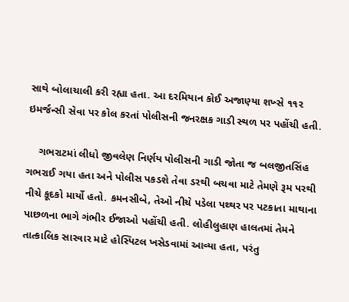સાથે બોલાચાલી કરી રહ્યા હતા. આ દરમિયાન કોઈ અજાણ્યા શખ્સે ૧૧૨ ઇમર્જન્સી સેવા પર કોલ કરતાં પોલીસની જનરક્ષક ગાડી સ્થળ પર પહોંચી હતી.

    ગભરાટમાં લીધો જીવલેણ નિર્ણય પોલીસની ગાડી જોતા જ બલજીતસિંહ ગભરાઈ ગયા હતા અને પોલીસ પકડશે તેવા ડરથી બચવા માટે તેમણે રૂમ પરથી નીચે કૂદકો માર્યો હતો. કમનસીબે, તેઓ નીચે પડેલા પથ્થર પર પટકાતા માથાના પાછળના ભાગે ગંભીર ઈજાઓ પહોંચી હતી. લોહીલુહાણ હાલતમાં તેમને તાત્કાલિક સારવાર માટે હોસ્પિટલ ખસેડવામાં આવ્યા હતા, પરંતુ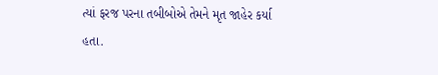ત્યાં ફરજ પરના તબીબોએ તેમને મૃત જાહેર કર્યા હતા.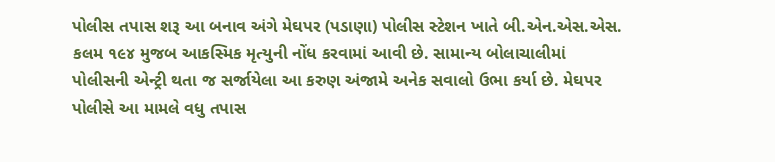પોલીસ તપાસ શરૂ આ બનાવ અંગે મેઘપર (પડાણા) પોલીસ સ્ટેશન ખાતે બી.એન.એસ.એસ. કલમ ૧૯૪ મુજબ આકસ્મિક મૃત્યુની નોંધ કરવામાં આવી છે. સામાન્ય બોલાચાલીમાં પોલીસની એન્ટ્રી થતા જ સર્જાયેલા આ કરુણ અંજામે અનેક સવાલો ઉભા કર્યા છે. મેઘપર પોલીસે આ મામલે વધુ તપાસ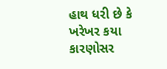હાથ ધરી છે કે ખરેખર કયા કારણોસર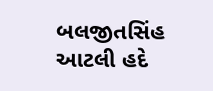બલજીતસિંહ આટલી હદે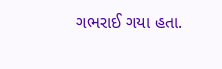ગભરાઈ ગયા હતા.